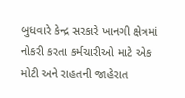બુધવારે કેન્દ્ર સરકારે ખાનગી ક્ષેત્રમાં નોકરી કરતા કર્મચારીઓ માટે એક મોટી અને રાહતની જાહેરાત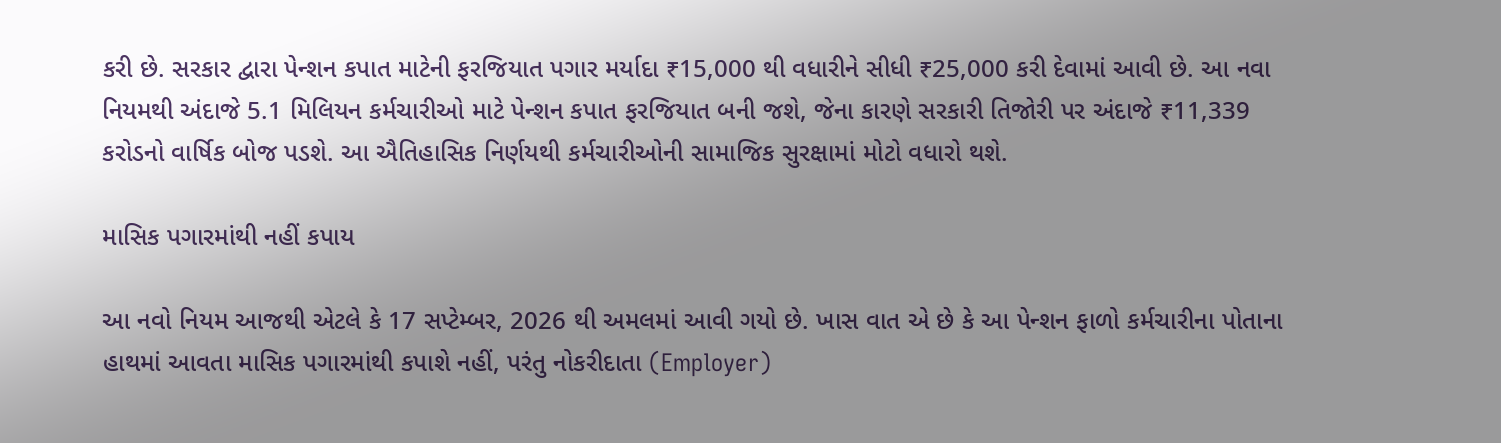કરી છે. સરકાર દ્વારા પેન્શન કપાત માટેની ફરજિયાત પગાર મર્યાદા ₹15,000 થી વધારીને સીધી ₹25,000 કરી દેવામાં આવી છે. આ નવા નિયમથી અંદાજે 5.1 મિલિયન કર્મચારીઓ માટે પેન્શન કપાત ફરજિયાત બની જશે, જેના કારણે સરકારી તિજોરી પર અંદાજે ₹11,339 કરોડનો વાર્ષિક બોજ પડશે. આ ઐતિહાસિક નિર્ણયથી કર્મચારીઓની સામાજિક સુરક્ષામાં મોટો વધારો થશે.

માસિક પગારમાંથી નહીં કપાય

આ નવો નિયમ આજથી એટલે કે 17 સપ્ટેમ્બર, 2026 થી અમલમાં આવી ગયો છે. ખાસ વાત એ છે કે આ પેન્શન ફાળો કર્મચારીના પોતાના હાથમાં આવતા માસિક પગારમાંથી કપાશે નહીં, પરંતુ નોકરીદાતા (Employer)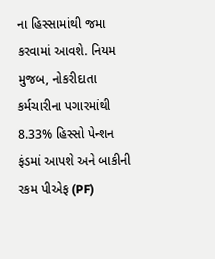ના હિસ્સામાંથી જમા કરવામાં આવશે. નિયમ મુજબ, નોકરીદાતા કર્મચારીના પગારમાંથી 8.33% હિસ્સો પેન્શન ફંડમાં આપશે અને બાકીની રકમ પીએફ (PF)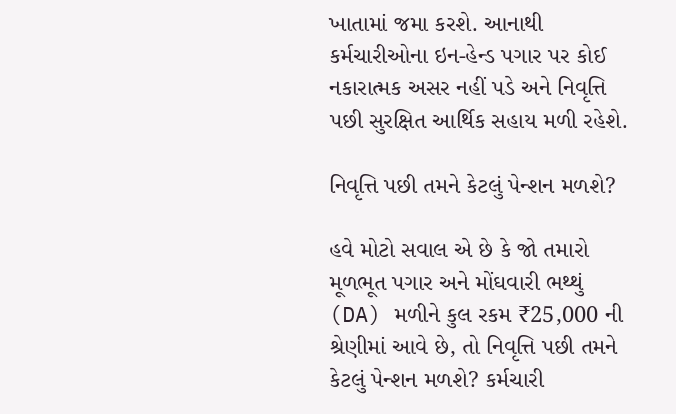ખાતામાં જમા કરશે. આનાથી કર્મચારીઓના ઇન-હેન્ડ પગાર પર કોઈ નકારાત્મક અસર નહીં પડે અને નિવૃત્તિ પછી સુરક્ષિત આર્થિક સહાય મળી રહેશે.

નિવૃત્તિ પછી તમને કેટલું પેન્શન મળશે?

હવે મોટો સવાલ એ છે કે જો તમારો મૂળભૂત પગાર અને મોંઘવારી ભથ્થું (DA) મળીને કુલ રકમ ₹25,000 ની શ્રેણીમાં આવે છે, તો નિવૃત્તિ પછી તમને કેટલું પેન્શન મળશે? કર્મચારી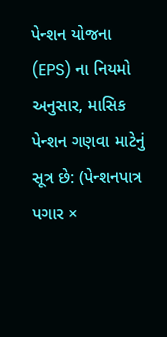પેન્શન યોજના (EPS) ના નિયમો અનુસાર, માસિક પેન્શન ગણવા માટેનું સૂત્ર છે: (પેન્શનપાત્ર પગાર ×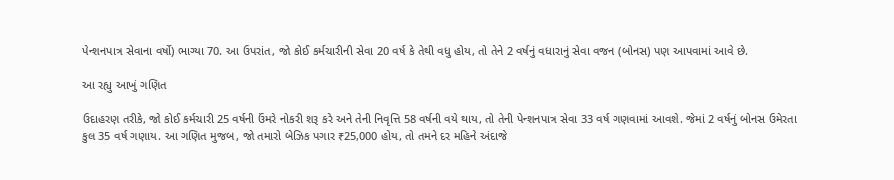પેન્શનપાત્ર સેવાના વર્ષો) ભાગ્યા 70. આ ઉપરાંત, જો કોઈ કર્મચારીની સેવા 20 વર્ષ કે તેથી વધુ હોય, તો તેને 2 વર્ષનું વધારાનું સેવા વજન (બોનસ) પણ આપવામાં આવે છે.

આ રહ્યુ આખું ગણિત

ઉદાહરણ તરીકે, જો કોઈ કર્મચારી 25 વર્ષની ઉંમરે નોકરી શરૂ કરે અને તેની નિવૃત્તિ 58 વર્ષની વયે થાય, તો તેની પેન્શનપાત્ર સેવા 33 વર્ષ ગણવામાં આવશે. જેમાં 2 વર્ષનું બોનસ ઉમેરતા કુલ 35 વર્ષ ગણાય. આ ગણિત મુજબ, જો તમારો બેઝિક પગાર ₹25,000 હોય, તો તમને દર મહિને અંદાજે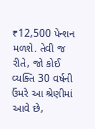₹12,500 પેન્શન મળશે. તેવી જ રીતે, જો કોઈ વ્યક્તિ 30 વર્ષની ઉંમરે આ શ્રેણીમાં આવે છે,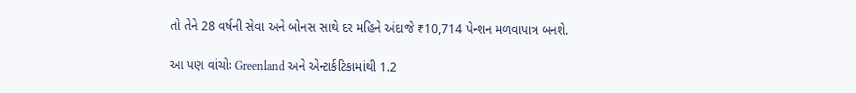તો તેને 28 વર્ષની સેવા અને બોનસ સાથે દર મહિને અંદાજે ₹10,714 પેન્શન મળવાપાત્ર બનશે.

આ પણ વાંચોઃ Greenland અને એન્ટાર્કટિકામાંથી 1.2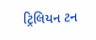ટ્રિલિયન ટન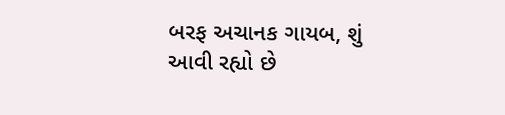બરફ અચાનક ગાયબ, શું આવી રહ્યો છે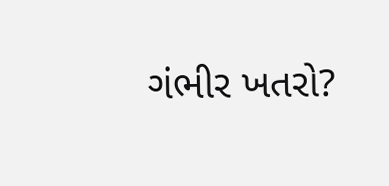ગંભીર ખતરો?